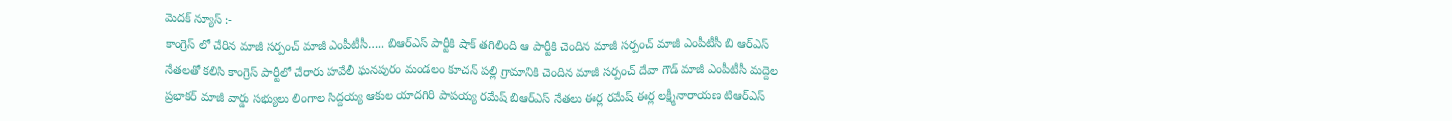మెదక్ న్యూస్ :-
కాంగ్రెస్ లో చేరిన మాజీ సర్పంచ్ మాజీ ఎంపీటీసీ….. బిఆర్ఎస్ పార్టీకి షాక్ తగిలింది ఆ పార్టీకి చెందిన మాజీ సర్పంచ్ మాజీ ఎంపీటీసీ బి ఆర్ఎస్ నేతలతో కలిసి కాంగ్రెస్ పార్టీలో చేరారు హవేలీ ఘనపురం మండలం కూచన్ పల్లి గ్రామానికి చెందిన మాజీ సర్పంచ్ దేవా గౌడ్ మాజీ ఎంపీటీసీ మద్దెల ప్రభాకర్ మాజీ వార్డు సభ్యులు లింగాల సిద్దయ్య ఆకుల యాదగిరి పాపయ్య రమేష్ బిఆర్ఎస్ నేతలు ఈర్ల రమేష్ ఈర్ల లక్ష్మీనారాయణ టిఆర్ఎస్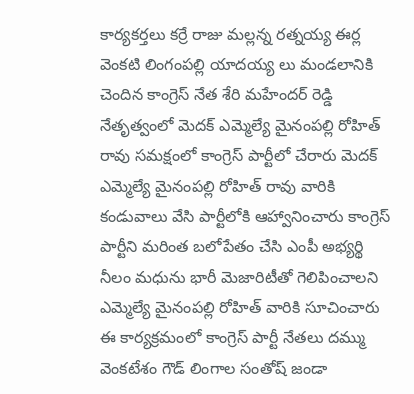కార్యకర్తలు కర్రే రాజు మల్లన్న రత్నయ్య ఈర్ల వెంకటి లింగంపల్లి యాదయ్య లు మండలానికి చెందిన కాంగ్రెస్ నేత శేరి మహేందర్ రెడ్డి నేతృత్వంలో మెదక్ ఎమ్మెల్యే మైనంపల్లి రోహిత్ రావు సమక్షంలో కాంగ్రెస్ పార్టీలో చేరారు మెదక్ ఎమ్మెల్యే మైనంపల్లి రోహిత్ రావు వారికి కండువాలు వేసి పార్టీలోకి ఆహ్వానించారు కాంగ్రెస్ పార్టీని మరింత బలోపేతం చేసి ఎంపీ అభ్యర్థి నీలం మధును భారీ మెజారిటీతో గెలిపించాలని ఎమ్మెల్యే మైనంపల్లి రోహిత్ వారికి సూచించారు ఈ కార్యక్రమంలో కాంగ్రెస్ పార్టీ నేతలు దమ్ము వెంకటేశం గౌడ్ లింగాల సంతోష్ జండా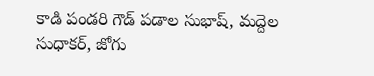కాడి పండరి గౌడ్ పడాల సుభాష్, మద్దెల సుధాకర్, జోగు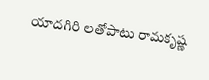యాదగిరి లతోపాటు రామకృష్ణ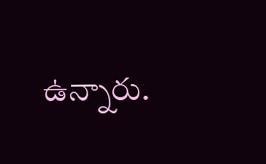ఉన్నారు.